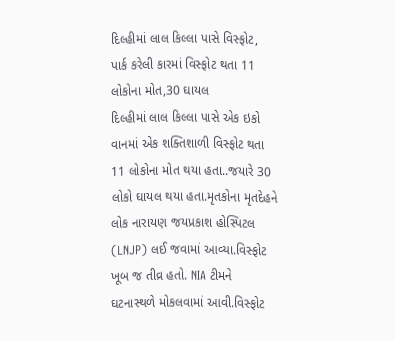દિલ્હીમાં લાલ કિલ્લા પાસે વિસ્ફોટ, પાર્ક કરેલી કારમાં વિસ્ફોટ થતા 11 લોકોના મોત,30 ઘાયલ
દિલ્હીમાં લાલ કિલ્લા પાસે એક ઇકો વાનમાં એક શક્તિશાળી વિસ્ફોટ થતા 11 લોકોના મોત થયા હતા..જયારે 30 લોકો ઘાયલ થયા હતા.મૃતકોના મૃતદેહને લોક નારાયણ જયપ્રકાશ હોસ્પિટલ (LNJP) લઈ જવામાં આવ્યા.વિસ્ફોટ ખૂબ જ તીવ્ર હતો. NIA ટીમને ઘટનાસ્થળે મોકલવામાં આવી.વિસ્ફોટ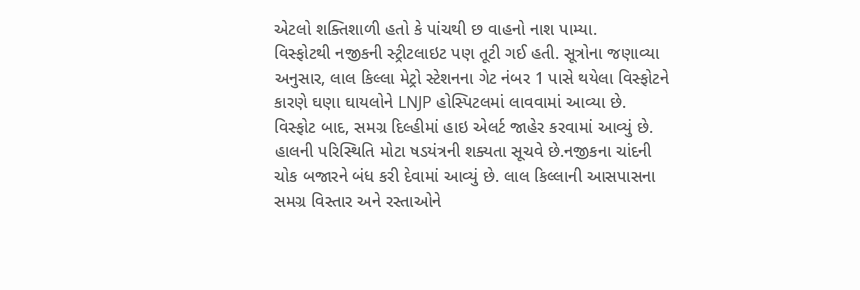એટલો શક્તિશાળી હતો કે પાંચથી છ વાહનો નાશ પામ્યા.
વિસ્ફોટથી નજીકની સ્ટ્રીટલાઇટ પણ તૂટી ગઈ હતી. સૂત્રોના જણાવ્યા અનુસાર, લાલ કિલ્લા મેટ્રો સ્ટેશનના ગેટ નંબર 1 પાસે થયેલા વિસ્ફોટને કારણે ઘણા ઘાયલોને LNJP હોસ્પિટલમાં લાવવામાં આવ્યા છે.
વિસ્ફોટ બાદ, સમગ્ર દિલ્હીમાં હાઇ એલર્ટ જાહેર કરવામાં આવ્યું છે. હાલની પરિસ્થિતિ મોટા ષડયંત્રની શક્યતા સૂચવે છે.નજીકના ચાંદની ચોક બજારને બંધ કરી દેવામાં આવ્યું છે. લાલ કિલ્લાની આસપાસના સમગ્ર વિસ્તાર અને રસ્તાઓને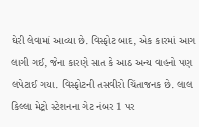ઘેરી લેવામાં આવ્યા છે. વિસ્ફોટ બાદ, એક કારમાં આગ લાગી ગઈ, જેના કારણે સાત કે આઠ અન્ય વાહનો પણ લપેટાઈ ગયા. વિસ્ફોટની તસવીરો ચિંતાજનક છે. લાલ કિલ્લા મેટ્રો સ્ટેશનના ગેટ નંબર 1 પર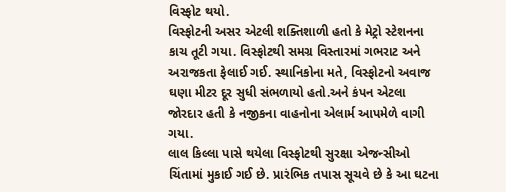વિસ્ફોટ થયો.
વિસ્ફોટની અસર એટલી શક્તિશાળી હતો કે મેટ્રો સ્ટેશનના કાચ તૂટી ગયા. વિસ્ફોટથી સમગ્ર વિસ્તારમાં ગભરાટ અને અરાજકતા ફેલાઈ ગઈ. સ્થાનિકોના મતે, વિસ્ફોટનો અવાજ ઘણા મીટર દૂર સુધી સંભળાયો હતો.અને કંપન એટલા જોરદાર હતી કે નજીકના વાહનોના એલાર્મ આપમેળે વાગી ગયા.
લાલ કિલ્લા પાસે થયેલા વિસ્ફોટથી સુરક્ષા એજન્સીઓ ચિંતામાં મુકાઈ ગઈ છે. પ્રારંભિક તપાસ સૂચવે છે કે આ ઘટના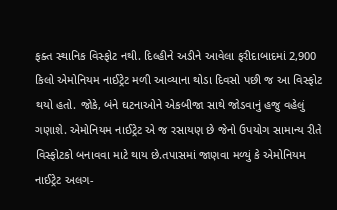ફક્ત સ્થાનિક વિસ્ફોટ નથી. દિલ્હીને અડીને આવેલા ફરીદાબાદમાં 2,900 કિલો એમોનિયમ નાઈટ્રેટ મળી આવ્યાના થોડા દિવસો પછી જ આ વિસ્ફોટ થયો હતો. જોકે, બંને ઘટનાઓને એકબીજા સાથે જોડવાનું હજુ વહેલું ગણાશે. એમોનિયમ નાઈટ્રેટ એ જ રસાયણ છે જેનો ઉપયોગ સામાન્ય રીતે વિસ્ફોટકો બનાવવા માટે થાય છે.તપાસમાં જાણવા મળ્યું કે એમોનિયમ નાઈટ્રેટ અલગ-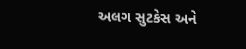અલગ સુટકેસ અને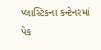પ્લાસ્ટિકના કન્ટેનરમાં પેક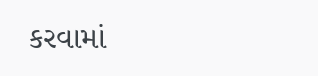કરવામાં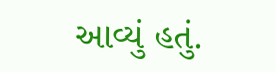આવ્યું હતું.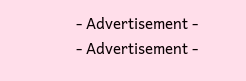- Advertisement -
- Advertisement -